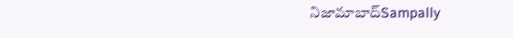నిజామాబాద్Sampally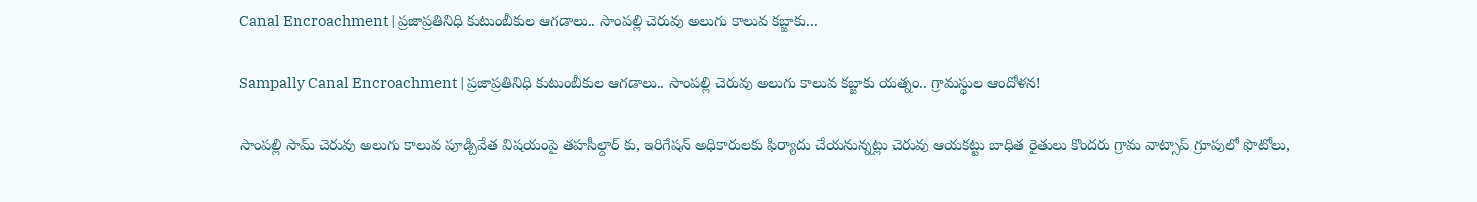Canal Encroachment | ప్రజాప్రతినిధి కుటుంబీకుల ఆగడాలు.. సాంపల్లి చెరువు అలుగు కాలువ కబ్జాకు...

Sampally Canal Encroachment | ప్రజాప్రతినిధి కుటుంబీకుల ఆగడాలు.. సాంపల్లి చెరువు అలుగు కాలువ కబ్జాకు యత్నం.. గ్రామస్థుల ఆందోళన!

సాంపల్లి సామ్ చెరువు అలుగు కాలువ పూడ్చివేత విషయంపై తహసీల్దార్ కు, ఇరిగేషన్ అధికారులకు ఫిర్యాదు చేయనున్నట్లు చెరువు ఆయకట్టు బాధిత రైతులు కొందరు గ్రామ వాట్సాప్ గ్రూపులో ఫొటోలు,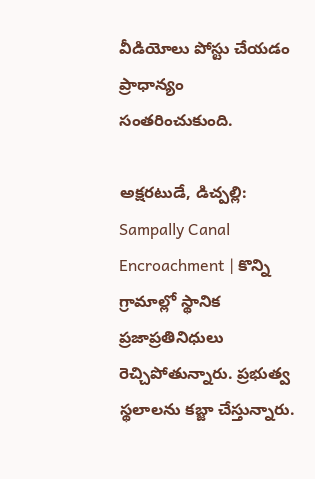వీడియోలు పోస్టు చేయడం ప్రాధాన్యం సంతరించుకుంది.

అక్షరటుడే, డిచ్పల్లి: Sampally Canal Encroachment | కొన్ని గ్రామాల్లో స్థానిక ప్రజాప్రతినిధులు రెచ్చిపోతున్నారు. ప్రభుత్వ స్థలాలను కబ్జా చేస్తున్నారు.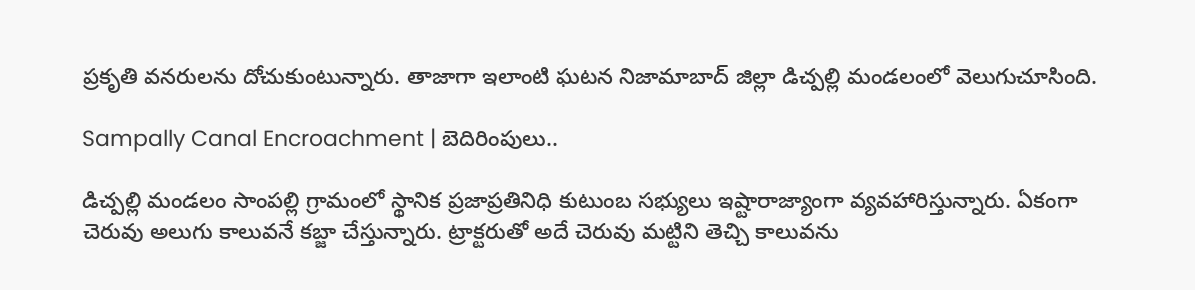ప్రకృతి వనరులను దోచుకుంటున్నారు. తాజాగా ఇలాంటి ఘటన నిజామాబాద్ జిల్లా డిచ్పల్లి మండలంలో వెలుగుచూసింది.

Sampally Canal Encroachment | బెదిరింపులు..

డిచ్పల్లి మండలం సాంపల్లి గ్రామంలో స్థానిక ప్రజాప్రతినిధి కుటుంబ సభ్యులు ఇష్టారాజ్యాంగా వ్యవహారిస్తున్నారు. ఏకంగా చెరువు అలుగు కాలువనే కబ్జా చేస్తున్నారు. ట్రాక్టరుతో అదే చెరువు మట్టిని తెచ్చి కాలువను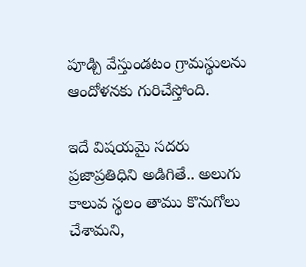పూడ్చి వేస్తుండటం గ్రామస్థులను ఆందోళనకు గురిచేస్తోంది.

ఇదే విషయమై సదరు ప్రజాప్రతిధిని అడిగితే.. అలుగు కాలువ స్థలం తాము కొనుగోలు చేశామని,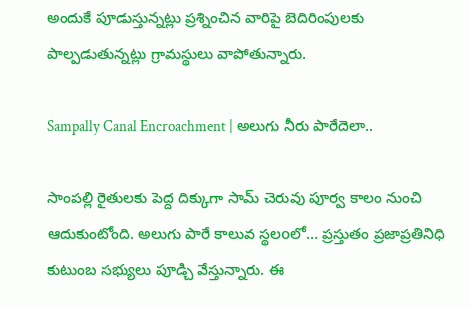అందుకే పూడుస్తున్నట్లు ప్రశ్నించిన వారిపై బెదిరింపులకు పాల్పడుతున్నట్లు గ్రామస్థులు వాపోతున్నారు.

Sampally Canal Encroachment | అలుగు నీరు పారేదెలా..

సాంపల్లి రైతులకు పెద్ద దిక్కుగా సామ్ చెరువు పూర్వ కాలం నుంచి ఆదుకుంటోంది. అలుగు పారే కాలువ స్థలoలో… ప్రస్తుతం ప్రజాప్రతినిధి కుటుంబ సభ్యులు పూడ్చి వేస్తున్నారు. ఈ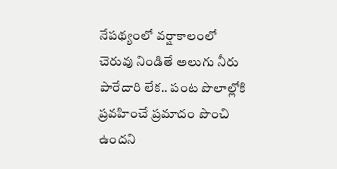నేపథ్యంలో వర్షాకాలంలో చెరువు నిండితే అలుగు నీరు పారేదారి లేక.. పంట పొలాల్లోకి ప్రవహించే ప్రమాదం పొంచి ఉందని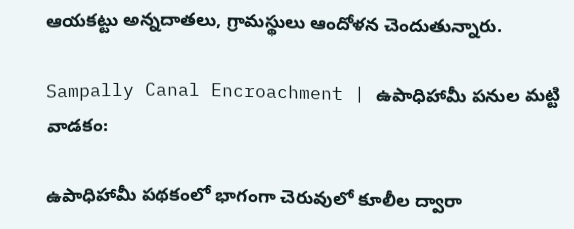ఆయకట్టు అన్నదాతలు, గ్రామస్థులు ఆందోళన చెందుతున్నారు.

Sampally Canal Encroachment | ఉపాధిహామీ పనుల మట్టి వాడకం:

ఉపాధిహామీ పథకంలో భాగంగా చెరువులో కూలీల ద్వారా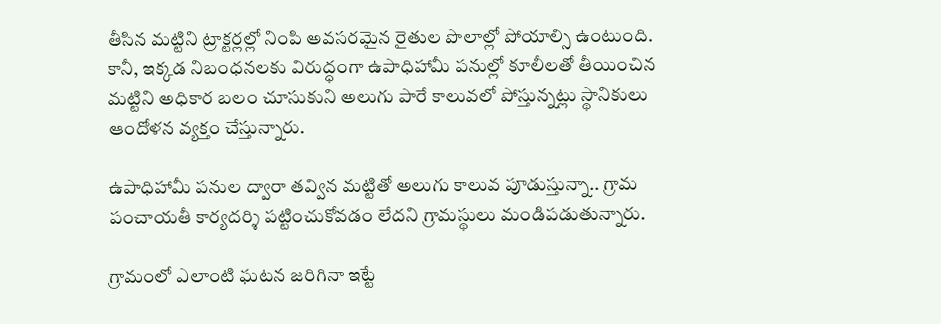తీసిన మట్టిని ట్రాక్టర్లల్లో నింపి అవసరమైన రైతుల పొలాల్లో పోయాల్సి ఉంటుంది. కానీ, ఇక్కడ నిబంధనలకు విరుద్ధంగా ఉపాధిహామీ పనుల్లో కూలీలతో తీయించిన మట్టిని అధికార బలం చూసుకుని అలుగు పారే కాలువలో పోస్తున్నట్లు స్థానికులు ఆందోళన వ్యక్తం చేస్తున్నారు.

ఉపాధిహామీ పనుల ద్వారా తవ్విన మట్టితో అలుగు కాలువ పూడుస్తున్నా.. గ్రామ పంచాయతీ కార్యదర్శి పట్టించుకోవడం లేదని గ్రామస్థులు మండిపడుతున్నారు.

గ్రామంలో ఎలాంటి ఘటన జరిగినా ఇట్టే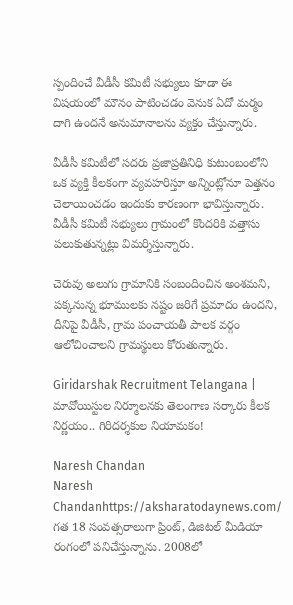స్పందించే వీడీసీ కమిటీ సభ్యులు కూడా ఈ విషయంలో మౌనం పాటించడం వెనుక ఏదో మర్మం దాగి ఉందనే అనుమానాలను వ్యక్తం చేస్తున్నారు.

వీడీసీ కమిటీలో సదరు ప్రజాప్రతినిధి కుటుంబంలోని ఒక వ్యక్తి కీలకంగా వ్యవహరిస్తూ అన్నింట్లోనూ పెత్తనం చెలాయించడం ఇందుకు కారణంగా భావిస్తున్నారు. వీడీసీ కమిటీ సభ్యులు గ్రామంలో కొందరికి వత్తాసు పలుకుతున్నట్లు విమర్శిస్తున్నారు.

చెరువు అలుగు గ్రామానికి సంబందించిన అంశమని, పక్కనున్న భూములకు నష్టం జరిగే ప్రమాదం ఉందని, దీనిపై వీడీసీ, గ్రామ పంచాయతీ పాలక వర్గం ఆలోచించాలని గ్రామస్థులు కోరుతున్నారు.

Giridarshak Recruitment Telangana | మావోయిస్టుల నిర్మూలనకు తెలంగాణ సర్కారు కీలక నిర్ణయం.. గిరిదర్శకుల నియామకం!

Naresh Chandan
Naresh Chandanhttps://aksharatodaynews.com/
గత 18 సంవత్సరాలుగా ప్రింట్, డిజిటల్ మీడియా రంగంలో పనిచేస్తున్నాను. 2008లో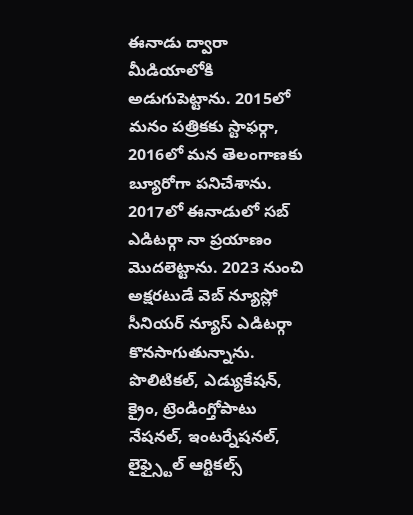ఈనాడు ద్వారా మీడియాలోకి అడుగుపెట్టాను. 2015లో మనం పత్రికకు స్టాఫర్గా, 2016లో మన తెలంగాణకు బ్యూరోగా పనిచేశాను. 2017లో ఈనాడులో సబ్ ఎడిటర్గా నా ప్రయాణం మొదలెట్టాను. 2023 నుంచి అక్షరటుడే వెబ్ న్యూస్లో సీనియర్ న్యూస్ ఎడిటర్గా కొనసాగుతున్నాను. పొలిటికల్, ఎడ్యుకేషన్, క్రైం, ట్రెండింగ్తోపాటు నేషనల్, ఇంటర్నేషనల్, లైఫ్స్టైల్ ఆర్టికల్స్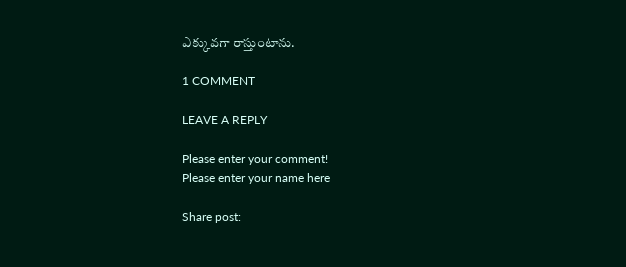ఎక్కువగా రాస్తుంటాను.

1 COMMENT

LEAVE A REPLY

Please enter your comment!
Please enter your name here

Share post: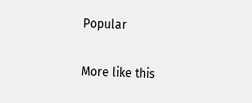Popular

More like this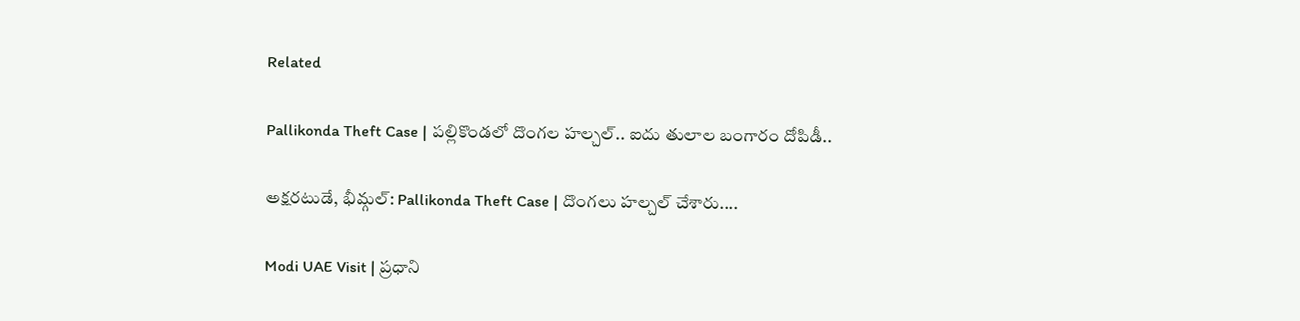Related

Pallikonda Theft Case | పల్లికొండలో దొంగల హల్చల్.. ఐదు తులాల బంగారం దోపిడీ..

అక్షరటుడే, భీమ్గల్: Pallikonda Theft Case | దొంగలు హల్చల్ చేశారు....

Modi UAE Visit | ప్రధాని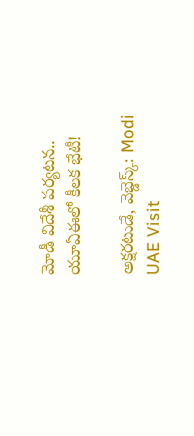మోడీ విదేశీ పర్యటన.. యూఏఈలో కీలక భేటీ!

అక్షరటుడే, వెబ్డెస్క్: Modi UAE Visit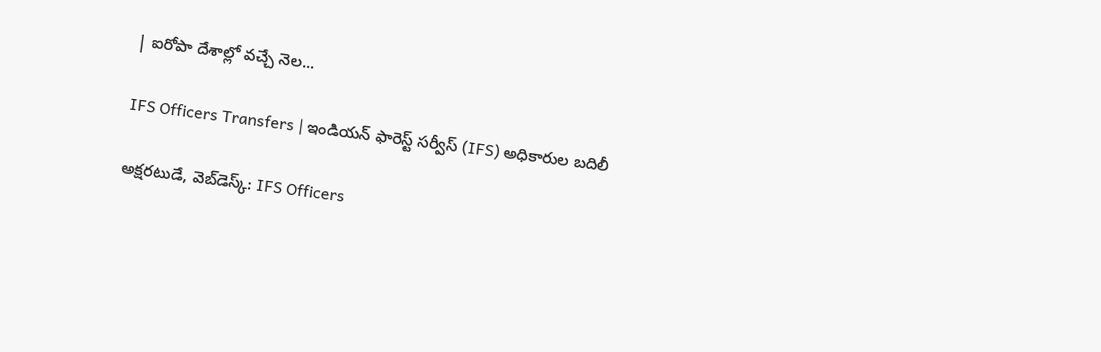| ఐరోపా దేశాల్లో వచ్చే నెల...

IFS Officers Transfers | ఇండియన్ ఫారెస్ట్ సర్వీస్ (IFS) అధికారుల బదిలీ

అక్షరటుడే, వెబ్‌డెస్క్‌: IFS Officers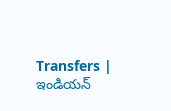Transfers | ఇండియన్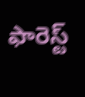ఫారెస్ట్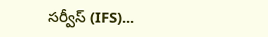సర్వీస్ (IFS)...